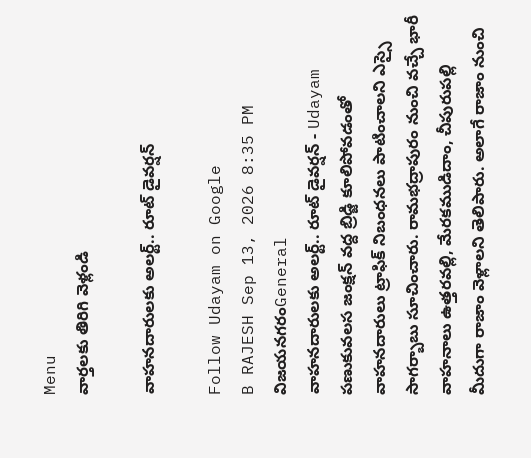Menu
వార్తలకు తిరిగి వెళ్లండి

వాహనదారులకు అలర్ట్.. రూట్ డైవర్షన్

Follow Udayam on Google
B RAJESH Sep 13, 2026 8:35 PM విజయనగరంGeneral
వాహనదారులకు అలర్ట్.. రూట్ డైవర్షన్ - Udayam
పణుకువలస జంక్షన్ వద్ద బ్రిడ్జి కూలిపోవడంతో వాహనదారులు ట్రాఫిక్ నిబంధనలు పాటించాలని ఎస్సై సాగర్బాబు సూచించారు. రామభద్రాపురం నుంచి వచ్చే భారీ వాహనాలు ఉత్తరవల్లి, మేరకముడిదాం, చీపురుపల్లి మీదుగా రాజాం వెళ్లాలని తెలిపారు. అలాగే రాజాం నుంచి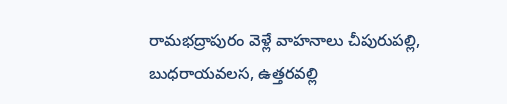రామభద్రాపురం వెళ్లే వాహనాలు చీపురుపల్లి, బుధరాయవలస, ఉత్తరవల్లి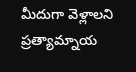మీదుగా వెళ్లాలని ప్రత్యామ్నాయ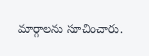మార్గాలను సూచించారు.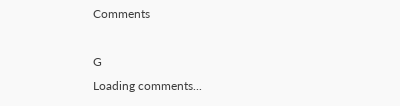Comments

G
Loading comments...